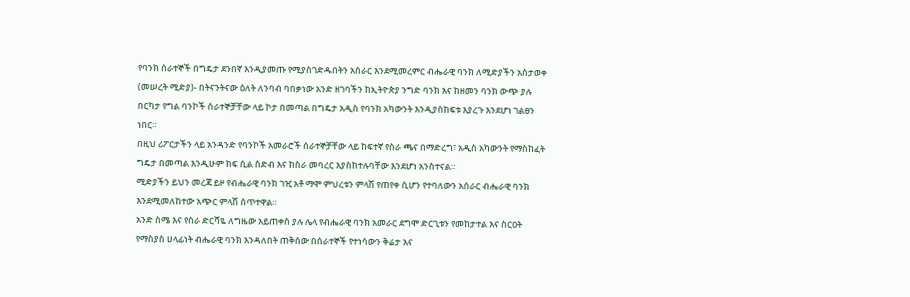የባንክ ሰራተኞች በግዴታ ደንበኛ እንዲያመጡ የሚያስገድዱበትን አሰራር እንደሚመረምር ብሔራዊ ባንክ ለሚድያችን አስታወቀ
(መሠረት ሚድያ)- በትናንትናው ዕለት ለንባብ ባበቃነው አንድ ዘገባችን ከኢትዮጵያ ንግድ ባንክ እና ከዘመን ባንክ ውጭ ያሉ በርካታ የግል ባንኮች ሰራተኞቻቸው ላይ ኮታ በመጣል በግዴታ አዲስ የባንክ አካውንት እንዲያስከፍቱ እያረጉ እንደሆነ ገልፀን ነበር።
በዚህ ሪፖርታችን ላይ አንዳንድ የባንኮች አመራሮች ሰራተኞቻቸው ላይ ከፍተኛ የስራ ጫና በማድረግ፣ አዲስ አካውንት የማስከፈት ግዴታ በመጣል እንዲሁም ከፍ ሲል ስድብ እና ከስራ መባረር እያስከተሉባቸው እንደሆነ አንስተናል።
ሚድያችን ይህን መረጃ ይዞ የብሔራዊ ባንክ ገዢ አቶ ማሞ ምህረቱን ምላሽ የጠየቀ ሲሆን የተባለውን አሰራር ብሔራዊ ባንክ እንደሚመለከተው አጭር ምላሽ ሰጥተዋል።
አንድ ስሜ እና የስራ ድርሻዬ ለግዜው አይጠቀስ ያሉ ሌላ የብሔራዊ ባንክ አመራር ደግሞ ድርጊቱን የመከታተል እና ስርዐት የማስያስ ሀላፊነት ብሔራዊ ባንክ እንዳለበት ጠቅሰው በሰራተኞች የተነሳውን ቅሬታ እና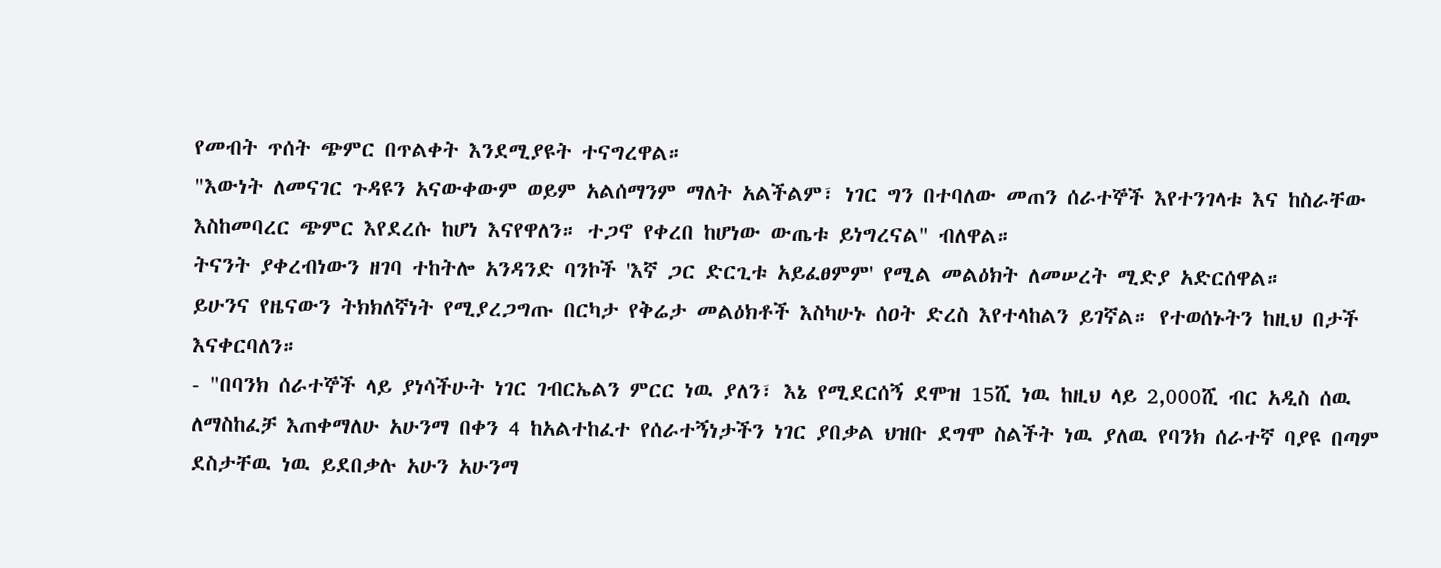የመብት ጥሰት ጭምር በጥልቀት እንደሚያዩት ተናግረዋል።
"እውነት ለመናገር ጉዳዩን አናውቀውም ወይም አልሰማንም ማለት አልችልም፣ ነገር ግን በተባለው መጠን ሰራተኞች እየተንገላቱ እና ከስራቸው እስከመባረር ጭምር እየደረሱ ከሆነ እናየዋለን። ተጋኖ የቀረበ ከሆነው ውጤቱ ይነግረናል" ብለዋል።
ትናንት ያቀረብነውን ዘገባ ተከትሎ አንዳንድ ባንኮች 'እኛ ጋር ድርጊቱ አይፈፀምም' የሚል መልዕክት ለመሠረት ሚድያ አድርሰዋል።
ይሁንና የዜናውን ትክክለኛነት የሚያረጋግጡ በርካታ የቅሬታ መልዕክቶች እስካሁኑ ሰዐት ድረስ እየተላከልን ይገኛል። የተወሰኑትን ከዚህ በታች እናቀርባለን።
- "በባንክ ሰራተኞች ላይ ያነሳችሁት ነገር ገብርኤልን ምርር ነዉ ያለን፣ እኔ የሚደርሰኝ ደሞዝ 15ሺ ነዉ ከዚህ ላይ 2,000ሺ ብር አዲስ ሰዉ ለማስከፈቻ እጠቀማለሁ አሁንማ በቀን 4 ከአልተከፈተ የሰራተኝነታችን ነገር ያበቃል ህዝቡ ደግሞ ስልችት ነዉ ያለዉ የባንክ ሰራተኛ ባያዩ በጣም ደስታቸዉ ነዉ ይደበቃሉ አሁን አሁንማ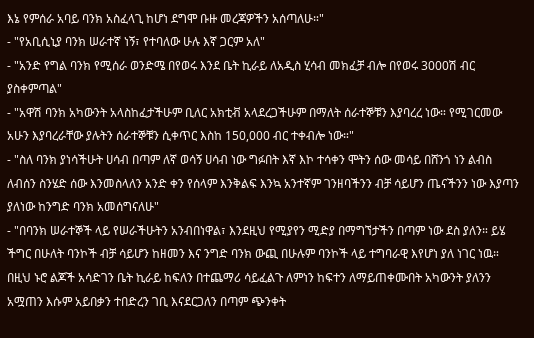እኔ የምሰራ አባይ ባንክ አስፈላጊ ከሆነ ደግሞ ቡዙ መረጃዎችን አሰጣለሁ።"
- "የአቢሲኒያ ባንክ ሠራተኛ ነኝ፣ የተባለው ሁሉ እኛ ጋርም አለ"
- "አንድ የግል ባንክ የሚሰራ ወንድሜ በየወሩ እንደ ቤት ኪራይ ለአዲስ ሂሳብ መክፈቻ ብሎ በየወሩ 3000ሽ ብር ያስቀምጣል"
- "አዋሽ ባንክ አካውንት አላስከፈታችሁም ቢለር አክቲቭ አላደረጋችሁም በማለት ሰራተኞቹን እያባረረ ነው። የሚገርመው አሁን እያባረራቸው ያሉትን ሰራተኞቹን ሲቀጥር እስከ 150,000 ብር ተቀብሎ ነው።"
- "ስለ ባንክ ያነሳችሁት ሀሳብ በጣም ለኛ ወሳኝ ሀሳብ ነው ግፉበት እኛ እኮ ተሳቀን ሞትን ሰው መሳይ በሸንጎ ነን ልብስ ለብሰን ስንሄድ ሰው እንመስላለን አንድ ቀን የሰላም እንቅልፍ እንኳ አንተኛም ገንዘባችንን ብቻ ሳይሆን ጤናችንን ነው እያጣን ያለነው ከንግድ ባንክ አመሰግናለሁ"
- "በባንክ ሠራተኞች ላይ የሠራችሁትን አንብበነዋል፣ እንደዚህ የሚያየን ሚድያ በማግኘታችን በጣም ነው ደስ ያለን። ይሄ ችግር በሁለት ባንኮች ብቻ ሳይሆን ከዘመን እና ንግድ ባንክ ውጪ በሁሉም ባንኮች ላይ ተግባራዊ እየሆነ ያለ ነገር ነዉ። በዚህ ኑሮ ልጆች አሳድገን ቤት ኪራይ ከፍለን በተጨማሪ ሳይፈልጉ ለምነን ከፍተን ለማይጠቀሙበት አካውንት ያለንን አሟጠን እሱም አይበቃን ተበድረን ገቢ እናደርጋለን በጣም ጭንቀት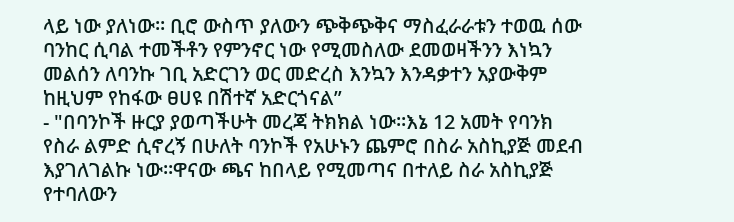ላይ ነው ያለነው። ቢሮ ውስጥ ያለውን ጭቅጭቅና ማስፈራራቱን ተወዉ ሰው ባንከር ሲባል ተመችቶን የምንኖር ነው የሚመስለው ደመወዛችንን እነኳን መልሰን ለባንኩ ገቢ አድርገን ወር መድረስ እንኳን እንዳቃተን አያውቅም ከዚህም የከፋው ፀሀዩ በሽተኛ አድርጎናል”
- "በባንኮች ዙርያ ያወጣችሁት መረጃ ትክክል ነው።እኔ 12 አመት የባንክ የስራ ልምድ ሲኖረኝ በሁለት ባንኮች የአሁኑን ጨምሮ በስራ አስኪያጅ መደብ እያገለገልኩ ነው።ዋናው ጫና ከበላይ የሚመጣና በተለይ ስራ አስኪያጅ የተባለውን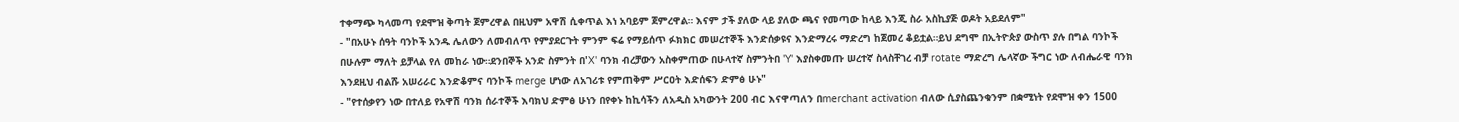ተቀማጭ ካላመጣ የደሞዝ ቅጣት ጀምረዋል በዚህም አዋሽ ሲቀጥል እነ አባይም ጀምረዋል። እናም ታች ያለው ላይ ያለው ጫና የመጣው ከላይ እንጂ ስራ አስኪያጅ ወዶት አይደለም"
- "በአሁኑ ሰዓት ባንኮች አንዱ ሌለውን ለመብለጥ የምያደርጉት ምንም ፍሬ የማይሰጥ ፉክክር መሠረተኞች እንድሰቃዩና እንድማረሩ ማድረግ ከጀመረ ቆይቷል።ይህ ደግሞ በኢትዮጵያ ውስጥ ያሉ በግል ባንኮች በሁሉም ማለት ይቻላል የለ መከራ ነው።ደንበኞች አንድ ስምንት በ'X' ባንክ ብረቻውን አስቀምጠው በሁላተኛ ስምንትበ 'Y' እያስቀመጡ ሠረተኛ ስላስቸገረ ብቻ rotate ማድረግ ሌላኛው ችግር ነው ለብሔራዊ ባንክ እንደዚህ ብልሹ አሠሪራር እንድቆምና ባንኮች merge ሆነው ለአገሪቱ የምጠቅም ሥርዐት እድሰፍን ድምፅ ሁኑ"
- "የተሰቃየን ነው በተለይ የአዋሽ ባንክ ሰራተኞች እባክህ ድምፅ ሁነን በየቀኑ ከኪሳችን ለአዲስ አካውንት 200 ብር እናዋጣለን በmerchant activation ብለው ሲያስጨንቁንም በቋሚነት የደሞዝ ቀን 1500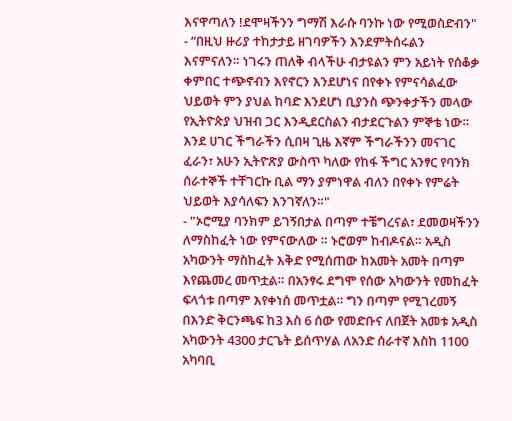እናዋጣለን !ደሞዛችንን ግማሽ እራሱ ባንኩ ነው የሚወስድብን"
- “በዚህ ዙሪያ ተከታታይ ዘገባዎችን እንደምትሰሩልን እናምናለን። ነገሩን ጠለቅ ብላችሁ ብታዩልን ምን አይነት የሰቆቃ ቀምበር ተጭኖብን እየኖርን እንደሆነና በየቀኑ የምናሳልፈው ህይወት ምን ያህል ከባድ እንደሆነ ቢያንስ ጭንቀታችን መላው የኢትዮጵያ ህዝብ ጋር እንዲደርስልን ብታደርጉልን ምኞቴ ነው። እንደ ሀገር ችግራችን ሲበዛ ጊዜ እኛም ችግራችንን መናገር ፈራን፣ አሁን ኢትዮጽያ ውስጥ ካለው የከፋ ችግር አንፃር የባንክ ሰራተኞች ተቸገርኩ ቢል ማን ያምነዋል ብለን በየቀኑ የምሬት ህይወት እያሳለፍን እንገኛለን።"
- "ኦሮሚያ ባንክም ይገኝበታል በጣም ተቼግረናል፣ ደመወዛችንን ለማስከፈት ነው የምናውለው ። ኑሮወም ከብዶናል። አዲስ አካውንት ማስከፈት እቅድ የሚሰጠው ከአመት አመት በጣም እየጨመረ መጥቷል። በአንፃሩ ደግሞ የሰው አካውንት የመከፈት ፍላጎቱ በጣም እየቀነሰ መጥቷል። ግን በጣም የሚገረመኝ በእንድ ቅርንጫፍ ከ3 እስ 6 ሰው የመድቡና ለበጀት አመቱ አዲስ አካውንት 4300 ታርጌት ይሰጥሃል ለአንድ ሰራተኛ እስከ 1100 አካባቢ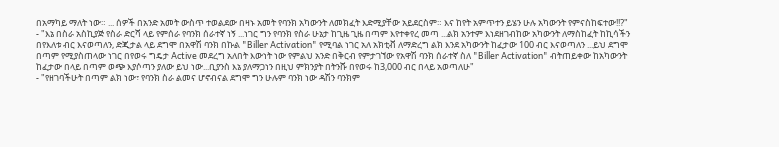በአማካይ ማለት ነው። ... ሰዎች በአንድ አመት ውስጥ ተወልደው በዛኑ አመት የባንክ አካውንት ለመክፈት እድሚያቸው አይደርስም። እና ከየት አምጥተን ይሄን ሁሉ አካውንት የምናስከፍተው!⁉"
- "እኔ በስራ አስኪያጅ የስራ ድርሻ ላይ የምሰራ የባንክ ሰራተኛ ነኝ ...ነገር ግን የባንክ የስራ ሁኔታ ከጊዜ ጊዜ በጣም እየተቀየረ መጣ ...ልክ አንተም እነደዘገብከው አካውንት ለማስከፈት ከኪሳችን በየእለቱ ብር እናወጣለን, ድጂታል ላይ ደግሞ በአዋሽ ባንክ በኩል "Biller Activation" የሚባል ነገር አለ አክቲቭ ለማድረግ ልክ እንደ አካውንት ከፈታው 100 ብር እናወጣለን ...ይህ ደግሞ በጣም የሚያስጠላው ነገር በየወሩ ግዴታ Active መደረግ አለበት እውነት ነው የምልህ አንድ በቅርብ የምታገኘው የአዋሽ ባንክ ሰራተኛ ስለ "Biller Activation" ብትጠይቀው ከአካውንት ከፈታው በላይ በጣም ወጭ እያሶጣን ያለው ይህ ነው...ቢያንስ እኔ ያለማጋነን በዚህ ምክንያት በትንሹ በየወሩ ከ3,000 ብር በላይ አወጣለሁ"
- "የዘገባችሁት በጣም ልክ ነው፣ የባንክ ስራ ልመና ሆኖብናል ደግሞ ግን ሁሉም ባንክ ነው ዳሽን ባንክም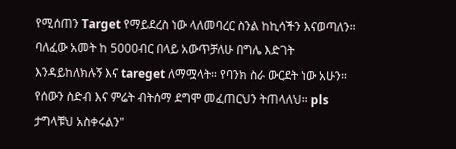የሚሰጠን Target የማይደረስ ነው ላለመባረር ስንል ከኪሳችን እናወጣለን። ባለፈው አመት ከ 5000ብር በላይ አውጥቻለሁ በግሌ እድገት እንዳይከለክሉኝ እና tareget ለማሟላት። የባንክ ስራ ውርደት ነው አሁን። የሰውን ስድብ እና ምሬት ብትሰማ ደግሞ መፈጠርህን ትጠላለህ። pls ታግላቹህ አስቀሩልን"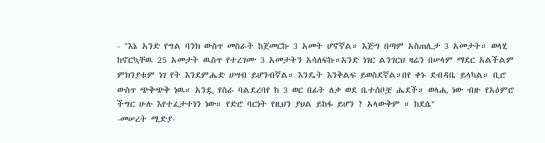- "እኔ አንድ የግል ባንክ ውስጥ መስራት ከጀመርኩ 3 አመት ሆኖኛል። እጅግ በጣም አስጠሊታ 3 አመታት። ወላሂ ከኖርኳቸዉ 25 አመታት ዉስጥ የተረገሙ 3 አመታትን አሳለፍኩ።አንድ ነገር ልንገርህ ዛሬን በሠላም ማደር አልችልም ምክንያቱም ነገ የት እንደምሔድ ሀሣብ ይሆንብኛል። እንዴት እንቅልፍ ይወስደኛል።በየ ቀኑ ደብዳቤ ይላካል። ቢሮ ውስጥ ጭቅጭቅ ነዉ። አንዷ የስራ ባልደረባየ ከ 3 ወር በፊት ለቃ ወደ ቤተሰቦቿ ሔደች። ወላሒ ነው ብዙ የአዕምሮ ችግር ሁሉ እየተፈታተነን ነው። የድሮ ባርነት የዚህን ያህል ይከፋ ይሆን ? አላውቅም ። ከደሴ"
-መሠረት ሚድያ-